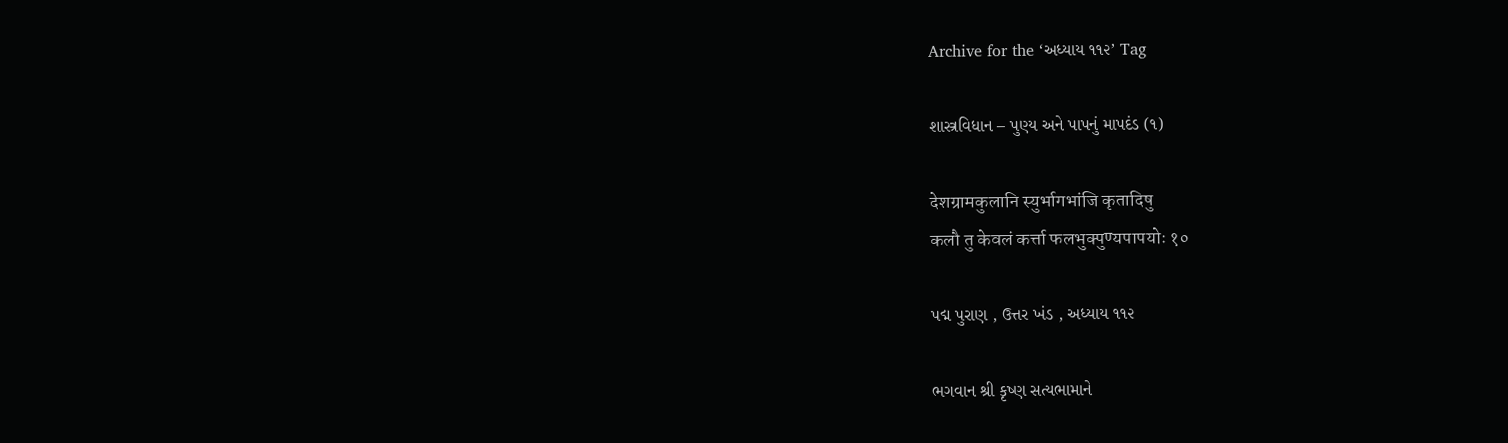Archive for the ‘અધ્યાય ૧૧૨’ Tag

શાસ્ત્રવિધાન – પુણ્ય અને પાપનું માપદંડ (૧)

देशग्रामकुलानि स्युर्भागभांजि कृतादिषु
कलौ तु केवलं कर्त्ता फलभुक्पुण्यपापयोः १०

પદ્મ પુરાણ , ઉત્તર ખંડ , અધ્યાય ૧૧૨

ભગવાન શ્રી કૃષ્ણ સત્યભામાને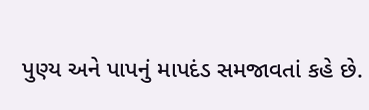પુણ્ય અને પાપનું માપદંડ સમજાવતાં કહે છે.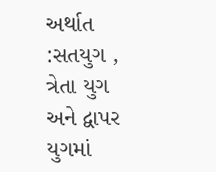અર્થાત :સતયુગ , ત્રેતા યુગ અને દ્વાપર યુગમાં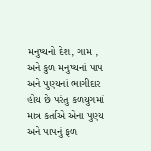મનુષ્યનો દેશ, ગામ , અને કુળ મનુષ્યનાં પાપ અને પુણ્યનાં ભાગીદાર હોય છે પરંતુ કળયુગમાં માત્ર કર્તાએ એના પુણ્ય અને પાપનું ફળ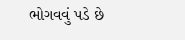ભોગવવું પડે છે